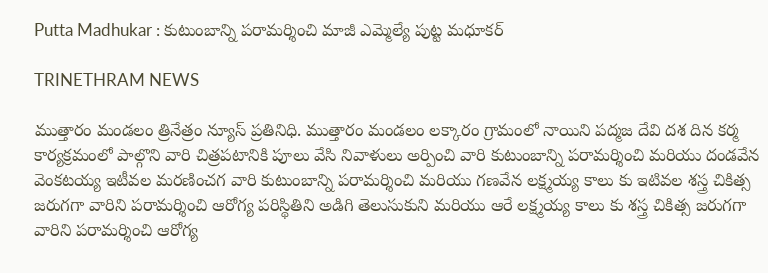Putta Madhukar : కుటుంబాన్ని పరామర్శించి మాజీ ఎమ్మెల్యే పుట్ట మధూకర్

TRINETHRAM NEWS

ముత్తారం మండలం త్రినేత్రం న్యూస్ ప్రతినిధి. ముత్తారం మండలం లక్కారం గ్రామంలో నాయిని పద్మజ దేవి దశ దిన కర్మ కార్యక్రమంలో పాల్గొని వారి చిత్రపటానికి పూలు వేసి నివాళులు అర్పించి వారి కుటుంబాన్ని పరామర్శించి మరియు దండవేన వెంకటయ్య ఇటీవల మరణించగ వారి కుటుంబాన్ని పరామర్శించి మరియు గణవేన లక్ష్మయ్య కాలు కు ఇటివల శస్త్ర చికిత్స జరుగగా వారిని పరామర్శించి ఆరోగ్య పరిస్థితిని అడిగి తెలుసుకుని మరియు ఆరే లక్ష్మయ్య కాలు కు శస్త్ర చికిత్స జరుగగా వారిని పరామర్శించి ఆరోగ్య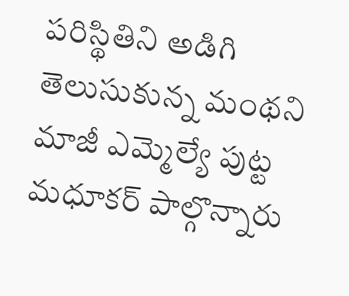పరిస్థితిని అడిగి తెలుసుకున్న మంథని మాజీ ఎమ్మెల్యే పుట్ట మధూకర్ పాల్గొన్నారు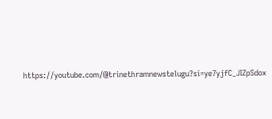https://youtube.com/@trinethramnewstelugu?si=ye7yjfC_JIZpSdox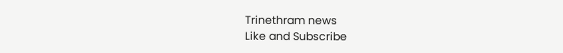Trinethram news
Like and Subscribe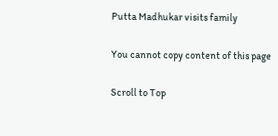Putta Madhukar visits family

You cannot copy content of this page

Scroll to Top